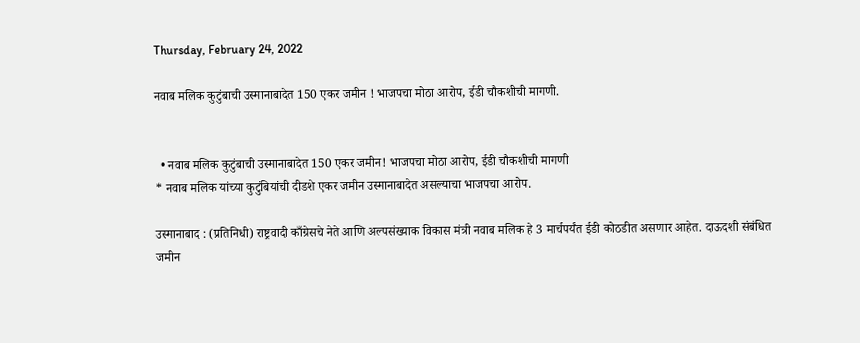Thursday, February 24, 2022

नवाब मलिक कुटुंबाची उस्मानाबादेत 150 एकर जमीन ! भाजपचा मोठा आरोप, ईडी चौकशीची मागणी.


  • नवाब मलिक कुटुंबाची उस्मानाबादेत 150 एकर जमीन! भाजपचा मोठा आरोप, ईडी चौकशीची मागणी
* नवाब मलिक यांच्या कुटुंबियांची दीडशे एकर जमीन उस्मानाबादेत असल्याचा भाजपचा आरोप.

उस्मानाबाद : (प्रतिनिधी) राष्ट्रवादी काँग्रेसचे नेते आणि अल्पसंख्याक विकास मंत्री नवाब मलिक हे 3 मार्चपर्यंत ईडी कोठडीत असणार आहेत. दाऊदशी संबंधित जमीन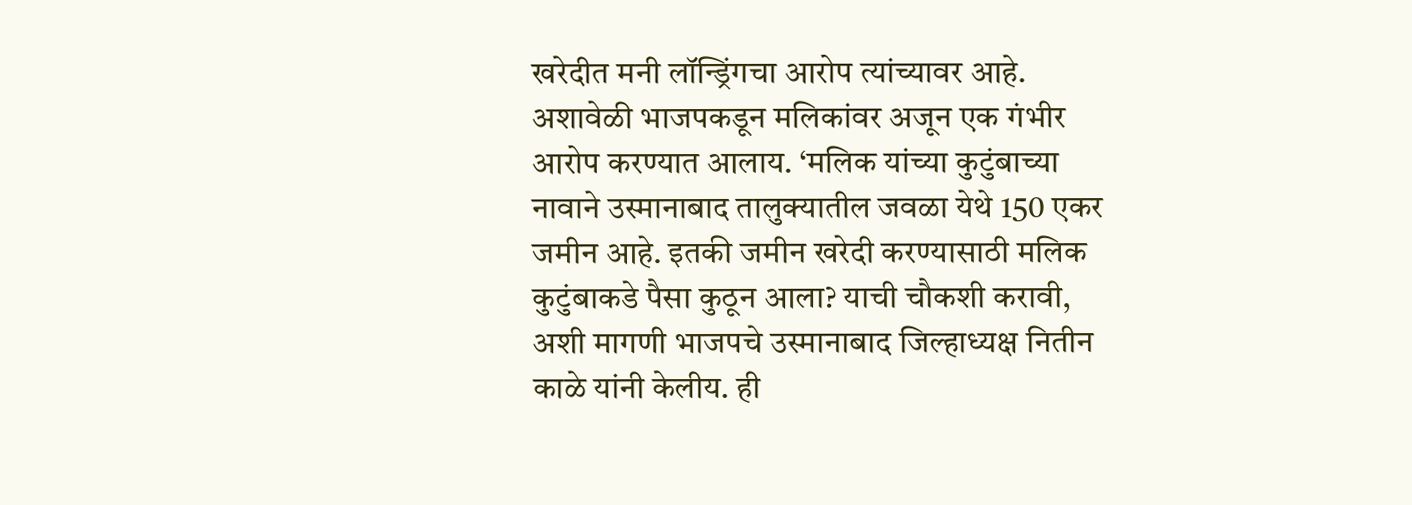खरेदीत मनी लॉन्ड्रिंगचा आरोप त्यांच्यावर आहे. अशावेळी भाजपकडून मलिकांवर अजून एक गंभीर आरोप करण्यात आलाय. ‘मलिक यांच्या कुटुंबाच्या नावाने उस्मानाबाद तालुक्यातील जवळा येथे 150 एकर जमीन आहे. इतकी जमीन खरेदी करण्यासाठी मलिक कुटुंबाकडे पैसा कुठून आला? याची चौकशी करावी, अशी मागणी भाजपचे उस्मानाबाद जिल्हाध्यक्ष नितीन काळे यांनी केलीय. ही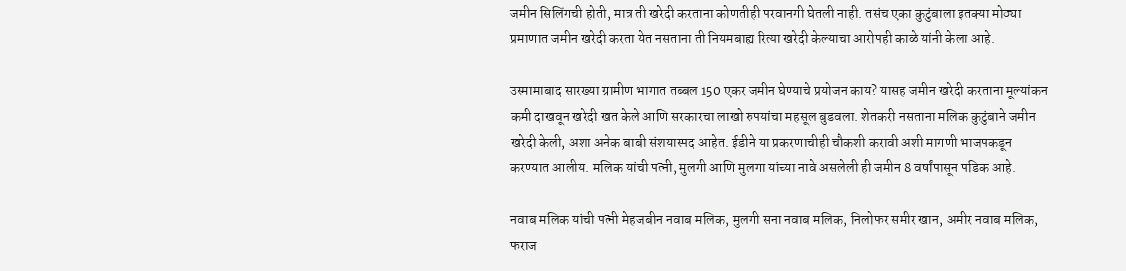जमीन सिलिंगची होती, मात्र ती खरेदी करताना कोणतीही परवानगी घेतली नाही. तसंच एका कुटुंबाला इतक्या मोठ्या प्रमाणात जमीन खरेदी करता येत नसताना ती नियमबाह्य रित्या खरेदी केल्याचा आरोपही काळे यांनी केला आहे.

उस्मामाबाद सारख्या ग्रामीण भागात तब्बल 150 एकर जमीन घेण्याचे प्रयोजन काय? यासह जमीन खरेदी करताना मूल्यांकन कमी दाखवून खरेदी खत केले आणि सरकारचा लाखो रुपयांचा महसूल बुडवला. शेतकरी नसताना मलिक कुटुंबाने जमीन खरेदी केली, अशा अनेक बाबी संशयास्पद आहेत. ईडीने या प्रकरणाचीही चौकशी करावी अशी मागणी भाजपकडून करण्यात आलीय. मलिक यांची पत्नी, मुलगी आणि मुलगा यांच्या नावे असलेली ही जमीन 8 वर्षांपासून पडिक आहे.

नवाब मलिक यांची पत्नी मेहजबीन नवाब मलिक, मुलगी सना नवाब मलिक, निलोफर समीर खान, अमीर नवाब मलिक, फराज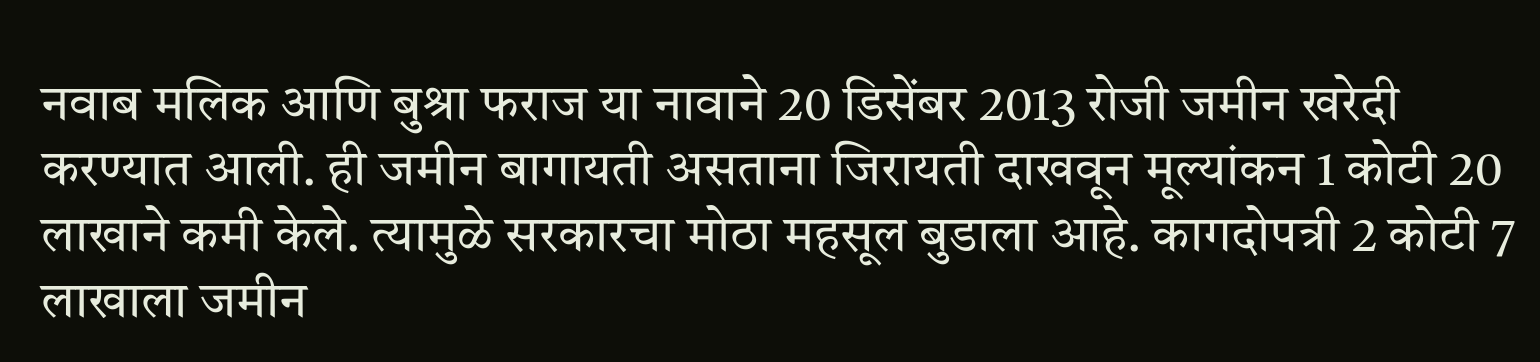नवाब मलिक आणि बुश्रा फराज या नावाने 20 डिसेंबर 2013 रोजी जमीन खरेदी करण्यात आली. ही जमीन बागायती असताना जिरायती दाखवून मूल्यांकन 1 कोटी 20 लाखाने कमी केले. त्यामुळे सरकारचा मोठा महसूल बुडाला आहे. कागदोपत्री 2 कोटी 7 लाखाला जमीन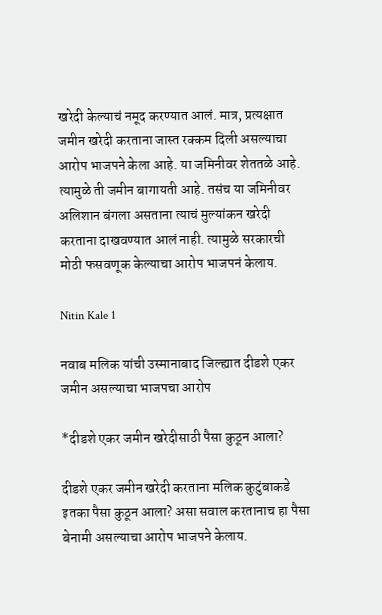खरेदी केल्याचं नमूद करण्यात आलं. मात्र, प्रत्यक्षात जमीन खरेदी करताना जास्त रक्कम दिली असल्याचा आरोप भाजपने केला आहे. या जमिनीवर शेततळे आहे. त्यामुळे ती जमीन बागायती आहे. तसंच या जमिनीवर अलिशान बंगला असताना त्याचं मुल्यांकन खरेदी करताना दाखवण्यात आलं नाही. त्यामुळे सरकारची मोठी फसवणूक केल्याचा आरोप भाजपनं केलाय.

Nitin Kale 1

नवाब मलिक यांची उस्मानाबाद जिल्ह्यात दीडशे एकर जमीन असल्याचा भाजपचा आरोप

*दीडशे एकर जमीन खरेदीसाठी पैसा कुठून आला?

दीडशे एकर जमीन खरेदी करताना मलिक कुटुंबाकडे इतका पैसा कुठून आला? असा सवाल करतानाच हा पैसा बेनामी असल्याचा आरोप भाजपने केलाय.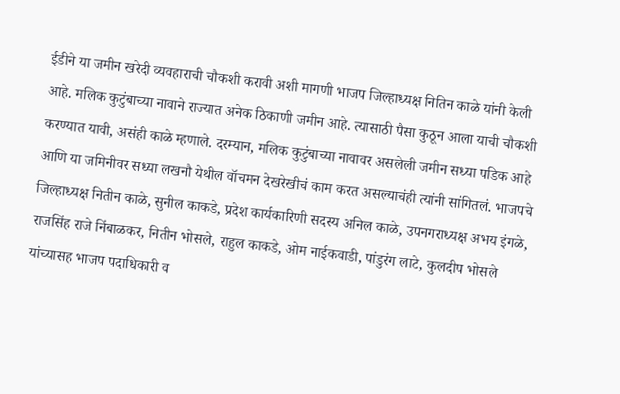ईडीने या जमीन खरेदी व्यवहाराची चौकशी करावी अशी मागणी भाजप जिल्हाध्यक्ष नितिन काळे यांनी केली आहे. मलिक कुटुंबाच्या नावाने राज्यात अनेक ठिकाणी जमीन आहे. त्यासाठी पैसा कुठून आला याची चौकशी करण्यात यावी, असंही काळे म्हणाले. दरम्यान, मलिक कुटुंबाच्या नावावर असलेली जमीन सध्या पडिक आहे आणि या जमिनीवर सध्या लखनौ येथील वॉचमन देखरेखीचं काम करत असल्याचंही त्यांनी सांगितलं. भाजपचे जिल्हाध्यक्ष नितीन काळे, सुनील काकडे, प्रदेश कार्यकारिणी सदस्य अनिल काळे, उपनगराध्यक्ष अभय इंगळे, राजसिंह राजे निंबाळकर, नितीन भोसले, राहुल काकडे, ओम नाईकवाडी, पांडुरंग लाटे, कुलदीप भोसले यांच्यासह भाजप पदाधिकारी व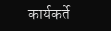कार्यकर्ते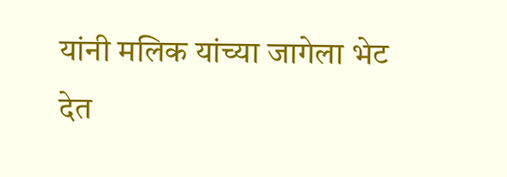यांनी मलिक यांच्या जागेला भेट देत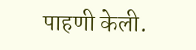पाहणी केली.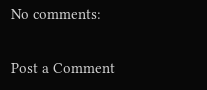No comments:

Post a Comment